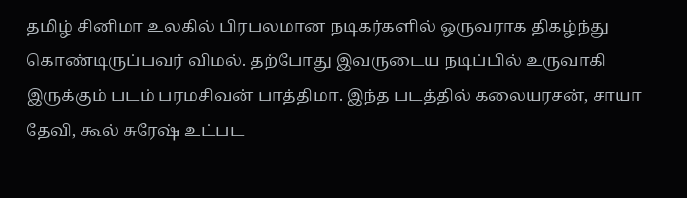தமிழ் சினிமா உலகில் பிரபலமான நடிகர்களில் ஒருவராக திகழ்ந்து கொண்டிருப்பவர் விமல். தற்போது இவருடைய நடிப்பில் உருவாகி இருக்கும் படம் பரமசிவன் பாத்திமா. இந்த படத்தில் கலையரசன், சாயா தேவி, கூல் சுரேஷ் உட்பட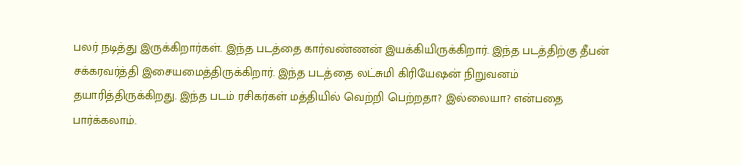பலர் நடித்து இருக்கிறார்கள். இந்த படத்தை கார்வண்ணன் இயக்கியிருக்கிறார். இந்த படத்திற்கு தீபன் சக்கரவர்த்தி இசையமைத்திருக்கிறார். இந்த படத்தை லட்சுமி கிரியேஷன் நிறுவனம் தயாரித்திருக்கிறது. இந்த படம் ரசிகர்கள் மத்தியில் வெற்றி பெற்றதா? இல்லையா? என்பதை பார்க்கலாம்.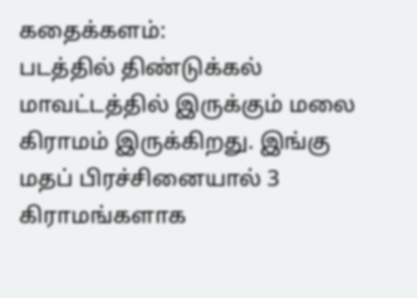கதைக்களம்:
படத்தில் திண்டுக்கல் மாவட்டத்தில் இருக்கும் மலை கிராமம் இருக்கிறது. இங்கு மதப் பிரச்சினையால் 3 கிராமங்களாக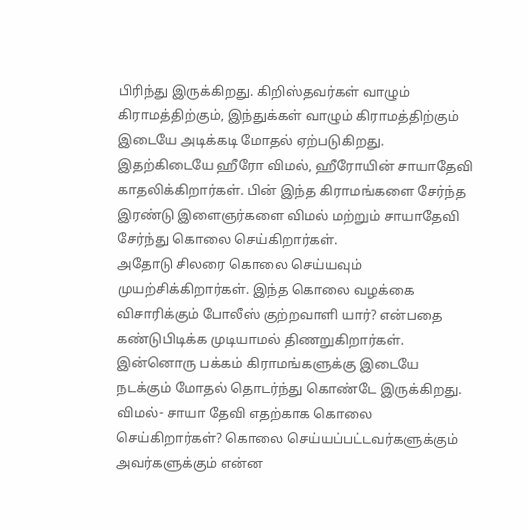பிரிந்து இருக்கிறது. கிறிஸ்தவர்கள் வாழும் கிராமத்திற்கும், இந்துக்கள் வாழும் கிராமத்திற்கும் இடையே அடிக்கடி மோதல் ஏற்படுகிறது. இதற்கிடையே ஹீரோ விமல், ஹீரோயின் சாயாதேவி காதலிக்கிறார்கள். பின் இந்த கிராமங்களை சேர்ந்த இரண்டு இளைஞர்களை விமல் மற்றும் சாயாதேவி சேர்ந்து கொலை செய்கிறார்கள்.
அதோடு சிலரை கொலை செய்யவும் முயற்சிக்கிறார்கள். இந்த கொலை வழக்கை விசாரிக்கும் போலீஸ் குற்றவாளி யார்? என்பதை கண்டுபிடிக்க முடியாமல் திணறுகிறார்கள். இன்னொரு பக்கம் கிராமங்களுக்கு இடையே நடக்கும் மோதல் தொடர்ந்து கொண்டே இருக்கிறது. விமல்- சாயா தேவி எதற்காக கொலை செய்கிறார்கள்? கொலை செய்யப்பட்டவர்களுக்கும் அவர்களுக்கும் என்ன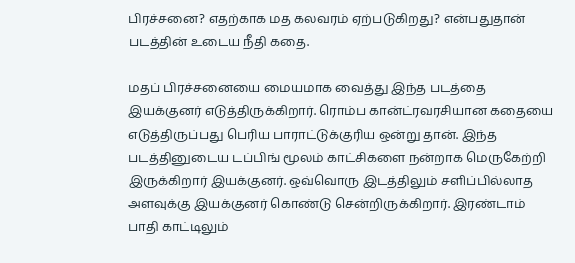பிரச்சனை? எதற்காக மத கலவரம் ஏற்படுகிறது? என்பதுதான் படத்தின் உடைய நீதி கதை.

மதப் பிரச்சனையை மையமாக வைத்து இந்த படத்தை இயக்குனர் எடுத்திருக்கிறார். ரொம்ப கான்ட்ரவரசியான கதையை எடுத்திருப்பது பெரிய பாராட்டுக்குரிய ஒன்று தான். இந்த படத்தினுடைய டப்பிங் மூலம் காட்சிகளை நன்றாக மெருகேற்றி இருக்கிறார் இயக்குனர். ஒவ்வொரு இடத்திலும் சளிப்பில்லாத அளவுக்கு இயக்குனர் கொண்டு சென்றிருக்கிறார். இரண்டாம் பாதி காட்டிலும்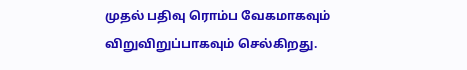முதல் பதிவு ரொம்ப வேகமாகவும் விறுவிறுப்பாகவும் செல்கிறது.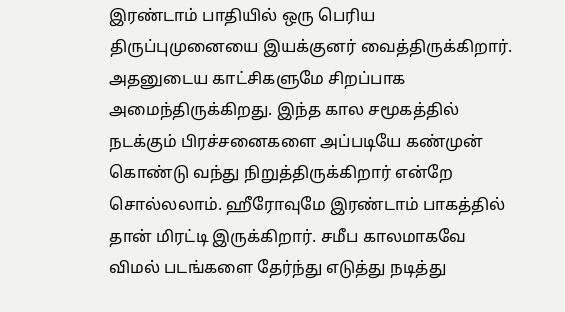இரண்டாம் பாதியில் ஒரு பெரிய திருப்புமுனையை இயக்குனர் வைத்திருக்கிறார். அதனுடைய காட்சிகளுமே சிறப்பாக அமைந்திருக்கிறது. இந்த கால சமூகத்தில் நடக்கும் பிரச்சனைகளை அப்படியே கண்முன் கொண்டு வந்து நிறுத்திருக்கிறார் என்றே சொல்லலாம். ஹீரோவுமே இரண்டாம் பாகத்தில் தான் மிரட்டி இருக்கிறார். சமீப காலமாகவே விமல் படங்களை தேர்ந்து எடுத்து நடித்து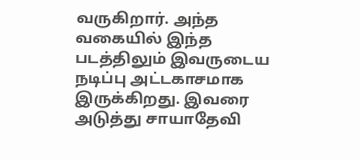வருகிறார். அந்த வகையில் இந்த படத்திலும் இவருடைய நடிப்பு அட்டகாசமாக இருக்கிறது. இவரை அடுத்து சாயாதேவி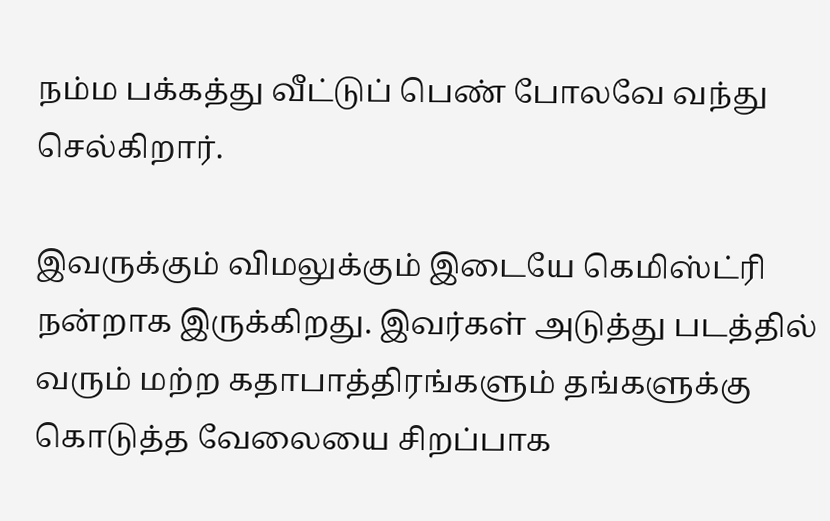நம்ம பக்கத்து வீட்டுப் பெண் போலவே வந்து செல்கிறார்.

இவருக்கும் விமலுக்கும் இடையே கெமிஸ்ட்ரி நன்றாக இருக்கிறது. இவர்கள் அடுத்து படத்தில் வரும் மற்ற கதாபாத்திரங்களும் தங்களுக்கு கொடுத்த வேலையை சிறப்பாக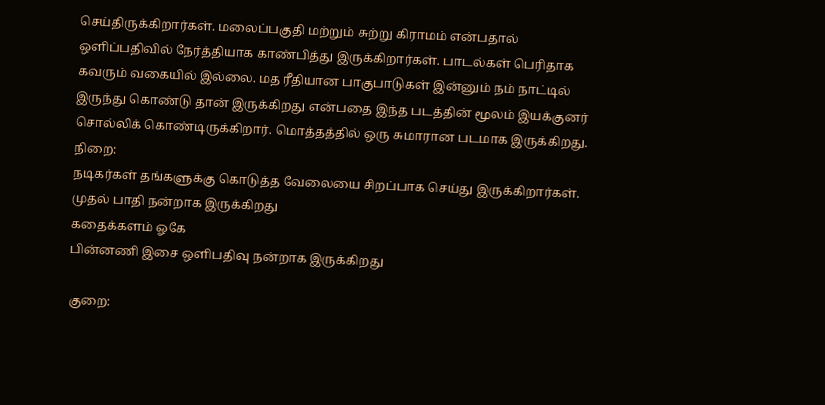செய்திருக்கிறார்கள். மலைப்பகுதி மற்றும் சுற்று கிராமம் என்பதால் ஒளிப்பதிவில் நேர்த்தியாக காண்பித்து இருக்கிறார்கள். பாடல்கள் பெரிதாக கவரும் வகையில் இல்லை. மத ரீதியான பாகுபாடுகள் இன்னும் நம் நாட்டில் இருந்து கொண்டு தான் இருக்கிறது என்பதை இந்த படத்தின் மூலம் இயக்குனர் சொல்லிக் கொண்டிருக்கிறார். மொத்தத்தில் ஒரு சுமாரான படமாக இருக்கிறது.
நிறை:
நடிகர்கள் தங்களுக்கு கொடுத்த வேலையை சிறப்பாக செய்து இருக்கிறார்கள்.
முதல் பாதி நன்றாக இருக்கிறது
கதைக்களம் ஓகே
பின்னணி இசை ஒளிபதிவு நன்றாக இருக்கிறது

குறை: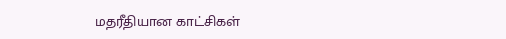மதரீதியான காட்சிகள்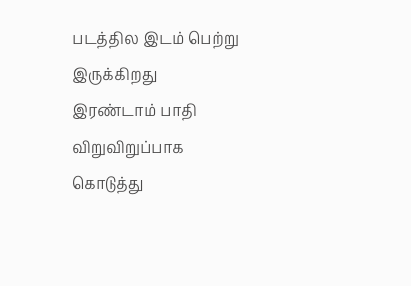படத்தில இடம் பெற்று இருக்கிறது
இரண்டாம் பாதி விறுவிறுப்பாக கொடுத்து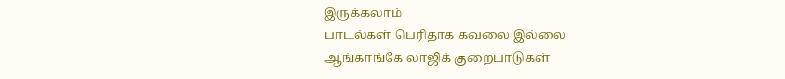இருக்கலாம்
பாடல்கள் பெரிதாக கவலை இல்லை
ஆங்காங்கே லாஜிக் குறைபாடுகள்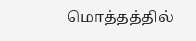மொத்தத்தில்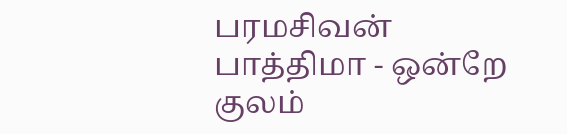பரமசிவன் பாத்திமா - ஒன்றே குலம்